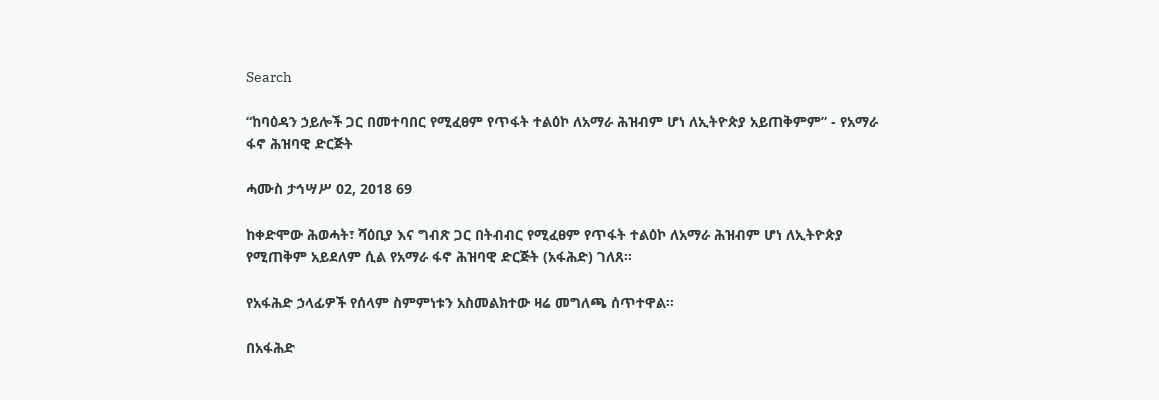Search

“ከባዕዳን ኃይሎች ጋር በመተባበር የሚፈፀም የጥፋት ተልዕኮ ለአማራ ሕዝብም ሆነ ለኢትዮጵያ አይጠቅምም” - የአማራ ፋኖ ሕዝባዊ ድርጅት

ሓሙስ ታኅሣሥ 02, 2018 69

ከቀድሞው ሕወሓት፣ ሻዕቢያ እና ግብጽ ጋር በትብብር የሚፈፀም የጥፋት ተልዕኮ ለአማራ ሕዝብም ሆነ ለኢትዮጵያ የሚጠቅም አይደለም ሲል የአማራ ፋኖ ሕዝባዊ ድርጅት (አፋሕድ) ገለጸ።

የአፋሕድ ኃላፊዎች የሰላም ስምምነቱን አስመልክተው ዛሬ መግለጫ ሰጥተዋል።

በአፋሕድ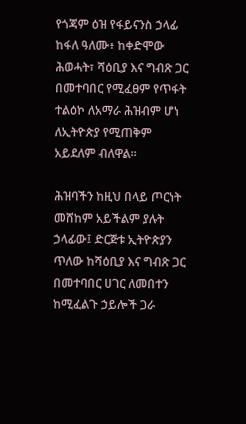የጎጃም ዕዝ የፋይናንስ ኃላፊ ከፋለ ዓለሙ፥ ከቀድሞው ሕወሓት፣ ሻዕቢያ እና ግብጽ ጋር በመተባበር የሚፈፀም የጥፋት ተልዕኮ ለአማራ ሕዝብም ሆነ ለኢትዮጵያ የሚጠቅም አይደለም ብለዋል።

ሕዝባችን ከዚህ በላይ ጦርነት መሸከም አይችልም ያሉት ኃላፊው፤ ድርጅቱ ኢትዮጵያን ጥለው ከሻዕቢያ እና ግብጽ ጋር በመተባበር ሀገር ለመበተን ከሚፈልጉ ኃይሎች ጋራ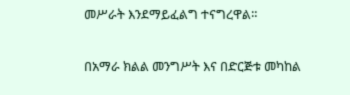መሥራት እንደማይፈልግ ተናግረዋል።

በአማራ ክልል መንግሥት እና በድርጅቱ መካከል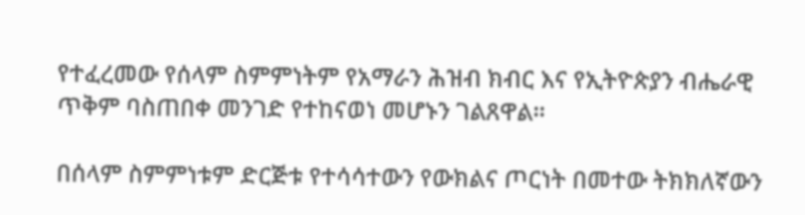የተፈረመው የሰላም ስምምነትም የአማራን ሕዝብ ክብር እና የኢትዮጵያን ብሔራዊ ጥቅም ባስጠበቀ መንገድ የተከናወነ መሆኑን ገልጸዋል።

በሰላም ስምምነቱም ድርጅቱ የተሳሳተውን የውክልና ጦርነት በመተው ትክክለኛውን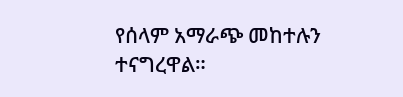የሰላም አማራጭ መከተሉን ተናግረዋል።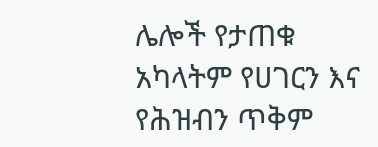ሌሎች የታጠቁ አካላትም የሀገርን እና የሕዝብን ጥቅም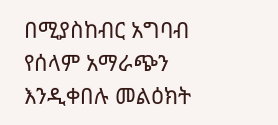በሚያስከብር አግባብ የሰላም አማራጭን እንዲቀበሉ መልዕክት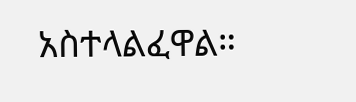አስተላልፈዋል።